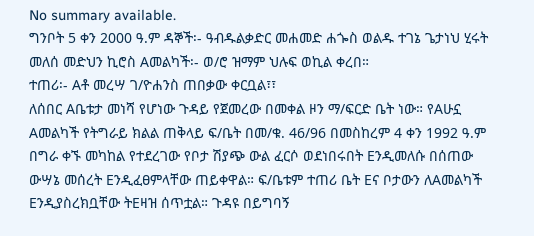No summary available.
ግንቦት 5 ቀን 2000 ዓ.ም ዳኞች፡- ዓብዱልቃድር መሐመድ ሐጐስ ወልዱ ተገኔ ጌታነህ ሂሩት መለሰ መድህን ኪሮስ Aመልካች፡- ወ/ሮ ዝማም ህሉፍ ወኪል ቀረበ።
ተጠሪ፡- Aቶ መረሣ ገ/ዮሐንስ ጠበቃው ቀርቧል፣፣
ለሰበር Aቤቱታ መነሻ የሆነው ጉዳይ የጀመረው በመቀል ዞን ማ/ፍርድ ቤት ነው። የAሁኗ Aመልካች የትግራይ ክልል ጠቅላይ ፍ/ቤት በመ/ቁ. 46/96 በመስከረም 4 ቀን 1992 ዓ.ም በግራ ቀኙ መካከል የተደረገው የቦታ ሽያጭ ውል ፈርሶ ወደነበሩበት Eንዲመለሱ በሰጠው ውሣኔ መሰረት Eንዲፈፀምላቸው ጠይቀዋል። ፍ/ቤቱም ተጠሪ ቤት Eና ቦታውን ለAመልካች Eንዲያስረክቧቸው ትEዛዝ ሰጥቷል። ጉዳዩ በይግባኝ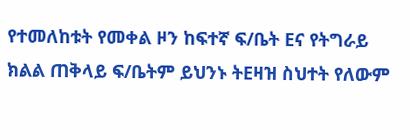የተመለከቱት የመቀል ዞን ከፍተኛ ፍ/ቤት Eና የትግራይ ክልል ጠቅላይ ፍ/ቤትም ይህንኑ ትEዛዝ ስህተት የለውም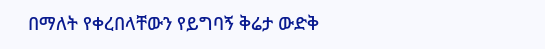በማለት የቀረበላቸውን የይግባኝ ቅሬታ ውድቅ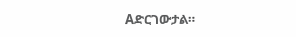Aድርገውታል።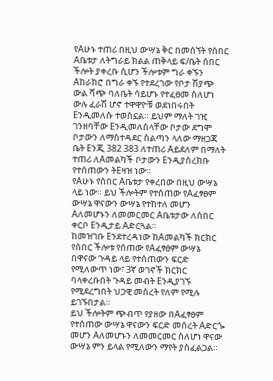የAሁኑ ተጠሪ በዚህ ውሣኔ ቅር በመሰኘት የሰበር Aቤቱታ ለትግራይ ክልል ጠቅላይ ፍ/ቤት ሰበር ችሎት ያቀረቡ ሲሆን ችሎቱም ግራ ቀኙን Aከራክሮ በግራ ቀኙ የተደረገው የቦታ ሽያጭ ውል ሻጭ ባለቤት ሳይሆኑ የተፈፀመ ስለሆነ ውሉ ፈራሽ ሆኖ ተዋዋዮቹ ወደነበሩበት Eንዲመለሱ ተወስኗል። ይህም ማለት ገዢ ገንዘባቸው Eንዲመለስላቸው ቦታው ደግሞ ቦታውን ለማስተዳደር ስልጣን ላለው ማዘጋጃ ቤት Eንጂ 382 383 ለተጠሪ Aይደለም በማለት ተጠሪ ለAመልካች ቦታውን Eንዲያስረክቡ የተሰጠውን ትEዛዝ ነው።
የAሁኑ የሰበር Aቤቱታ የቀረበው በዚህ ውሣኔ ላይ ነው። ይህ ችሎትም የተሰጠው የAፈፃፀም ውሣኔ ዋናውን ውሣኔ የተከተለ መሆን Aለመሆኑን ለመመርመር Aቤቱታው ለሰበር ቀርቦ Eንዲታይ Aድርጓል።
ከመዝገቡ Eንደተረዳነው ከAመልካች ክርክር የሰበር ችሎቱ የሰጠው የAፈፃፀም ውሣኔ በዋናው ጉዳይ ላይ የተሰጠውን ፍርድ የሚለውጥ ነው፣ 3ኛ ወገኖች ክርክር ባላቀረቡበት ጉዳይ መብት Eንዲያገኙ የሚደረግበት ህጋዊ መሰረት የለም የሚሉ ይገኙበታል።
ይህ ችሎትም ጭብጥ የያዘው በAፈፃፀም የተሰጠው ውሣኔ ዋናውን ፍርድ መሰረት Aድርጐ መሆን Aለመሆኑን ለመመርመር ስለሆነ ዋናው ውሣኔ ምን ይላል የሚለውን ማየት ያስፈልጋል።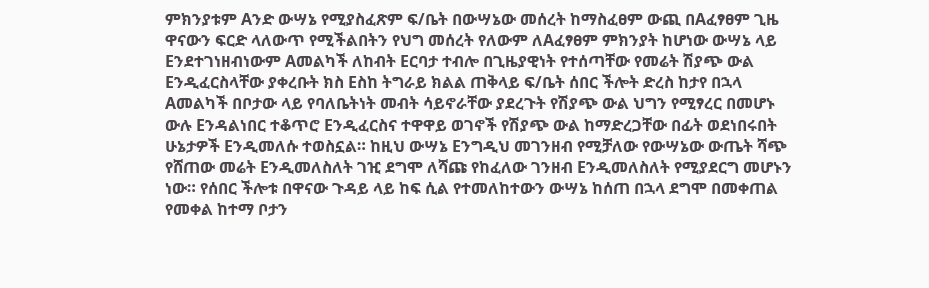ምክንያቱም Aንድ ውሣኔ የሚያስፈጽም ፍ/ቤት በውሣኔው መሰረት ከማስፈፀም ውጪ በAፈፃፀም ጊዜ ዋናውን ፍርድ ላለውጥ የሚችልበትን የህግ መሰረት የለውም ለAፈፃፀም ምክንያት ከሆነው ውሣኔ ላይ Eንደተገነዘብነውም Aመልካች ለከብት Eርባታ ተብሎ በጊዜያዊነት የተሰጣቸው የመሬት ሽያጭ ውል Eንዲፈርስላቸው ያቀረቡት ክስ Eስከ ትግራይ ክልል ጠቅላይ ፍ/ቤት ሰበር ችሎት ድረስ ከታየ በኋላ Aመልካች በቦታው ላይ የባለቤትነት መብት ሳይኖራቸው ያደረጉት የሽያጭ ውል ህግን የሚፃረር በመሆኑ ውሉ Eንዳልነበር ተቆጥሮ Eንዲፈርስና ተዋዋይ ወገኖች የሽያጭ ውል ከማድረጋቸው በፊት ወደነበሩበት ሁኔታዎች Eንዲመለሱ ተወስኗል። ከዚህ ውሣኔ Eንግዲህ መገንዘብ የሚቻለው የውሣኔው ውጤት ሻጭ የሸጠው መሬት Eንዲመለስለት ገዢ ደግሞ ለሻጩ የከፈለው ገንዘብ Eንዲመለስለት የሚያደርግ መሆኑን ነው። የሰበር ችሎቱ በዋናው ጉዳይ ላይ ከፍ ሲል የተመለከተውን ውሣኔ ከሰጠ በኋላ ደግሞ በመቀጠል የመቀል ከተማ ቦታን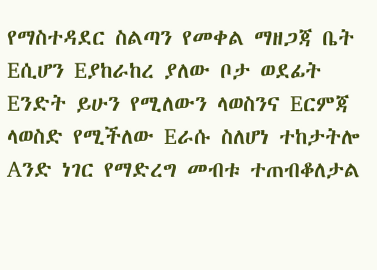የማስተዳደር ስልጣን የመቀል ማዘጋጃ ቤት Eሲሆን Eያከራከረ ያለው ቦታ ወደፊት Eንድት ይሁን የሚለውን ላወስንና Eርምጃ ላወስድ የሚችለው Eራሱ ስለሆነ ተከታትሎ Aንድ ነገር የማድረግ መብቱ ተጠብቆለታል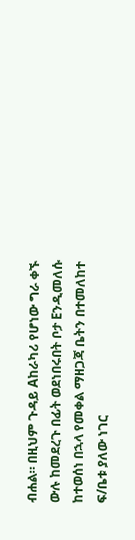ብሐል። በዚህም ጉዳይ Aከራካሪ የሆነው ግራ ቀኙ ውሉ ከመደረጉ በፊት ወደነበሩበት ቦታ Eንዲመለሱ ከተወሰነ በኋላ የመቀል ማዘጋጃ ቤትን በተመለከተ ፍ/ቤቱ ያለው ነገር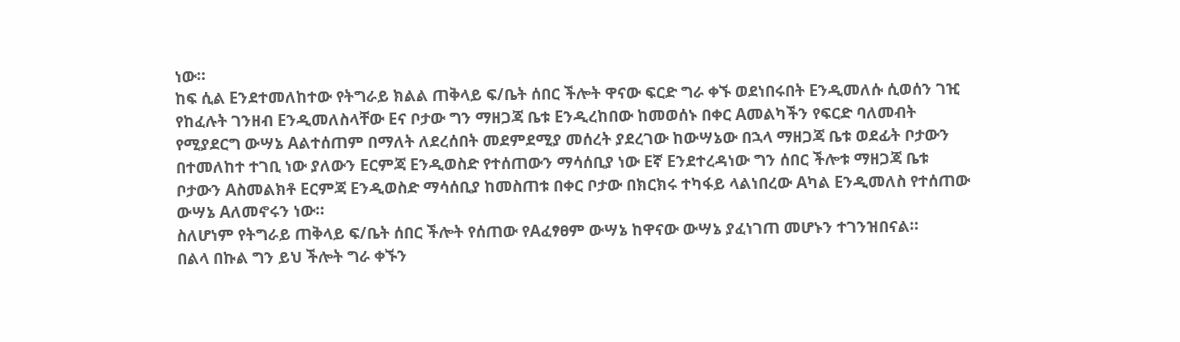ነው።
ከፍ ሲል Eንደተመለከተው የትግራይ ክልል ጠቅላይ ፍ/ቤት ሰበር ችሎት ዋናው ፍርድ ግራ ቀኙ ወደነበሩበት Eንዲመለሱ ሲወሰን ገዢ የከፈሉት ገንዘብ Eንዲመለስላቸው Eና ቦታው ግን ማዘጋጃ ቤቱ Eንዲረከበው ከመወሰኑ በቀር Aመልካችን የፍርድ ባለመብት የሚያደርግ ውሣኔ Aልተሰጠም በማለት ለደረሰበት መደምደሚያ መሰረት ያደረገው ከውሣኔው በኋላ ማዘጋጃ ቤቱ ወደፊት ቦታውን በተመለከተ ተገቢ ነው ያለውን Eርምጃ Eንዲወስድ የተሰጠውን ማሳሰቢያ ነው Eኛ Eንደተረዳነው ግን ሰበር ችሎቱ ማዘጋጃ ቤቱ ቦታውን Aስመልክቶ Eርምጃ Eንዲወስድ ማሳሰቢያ ከመስጠቱ በቀር ቦታው በክርክሩ ተካፋይ ላልነበረው Aካል Eንዲመለስ የተሰጠው ውሣኔ Aለመኖሩን ነው።
ስለሆነም የትግራይ ጠቅላይ ፍ/ቤት ሰበር ችሎት የሰጠው የAፈፃፀም ውሣኔ ከዋናው ውሣኔ ያፈነገጠ መሆኑን ተገንዝበናል።
በልላ በኩል ግን ይህ ችሎት ግራ ቀኙን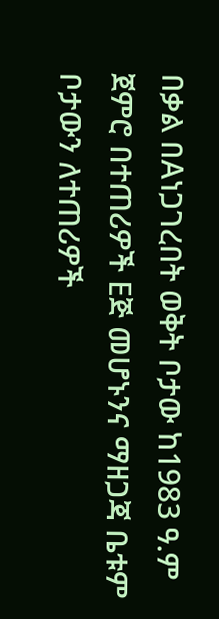በቃል በAነጋገረበት ወቅት ቦታው ከ1983 ዓ.ም ጀምሮ በተጠሪዎች Eጅ መሆኑንና ማዘጋጃ ቤቱም ቦታውን ለተጠሪዎች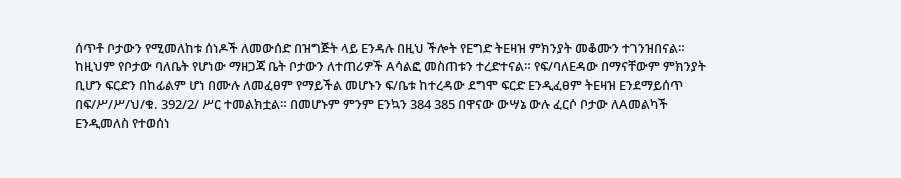ሰጥቶ ቦታውን የሚመለከቱ ሰነዶች ለመውሰድ በዝግጅት ላይ Eንዳሉ በዚህ ችሎት የEግድ ትEዛዝ ምክንያት መቆሙን ተገንዝበናል። ከዚህም የቦታው ባለቤት የሆነው ማዘጋጃ ቤት ቦታውን ለተጠሪዎች Aሳልፎ መስጠቱን ተረድተናል። የፍ/ባለEዳው በማናቸውም ምክንያት ቢሆን ፍርድን በከፊልም ሆነ በሙሉ ለመፈፀም የማይችል መሆኑን ፍ/ቤቱ ከተረዳው ደግሞ ፍርድ Eንዲፈፀም ትEዛዝ Eንደማይሰጥ በፍ/ሥ/ሥ/ህ/ቁ. 392/2/ ሥር ተመልክቷል። በመሆኑም ምንም Eንኳን 384 385 በዋናው ውሣኔ ውሉ ፈርሶ ቦታው ለAመልካች Eንዲመለስ የተወሰነ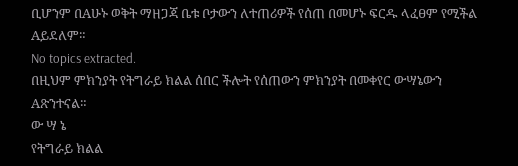ቢሆንም በAሁኑ ወቅት ማዘጋጃ ቤቱ ቦታውን ለተጠሪዎች የሰጠ በመሆኑ ፍርዱ ላፈፀም የሚችል Aይደለም።
No topics extracted.
በዚህም ምክንያት የትግራይ ክልል ሰበር ችሎት የሰጠውን ምክንያት በመቀየር ውሣኔውን Aጽንተናል።
ው ሣ ኔ
የትግራይ ክልል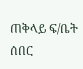ጠቅላይ ፍ/ቤት ሰበር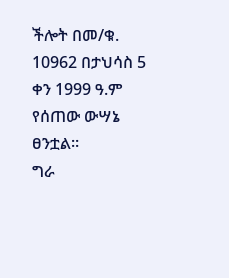ችሎት በመ/ቁ. 10962 በታህሳስ 5 ቀን 1999 ዓ.ም የሰጠው ውሣኔ ፀንቷል።
ግራ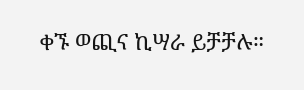ቀኙ ወጪና ኪሣራ ይቻቻሉ።